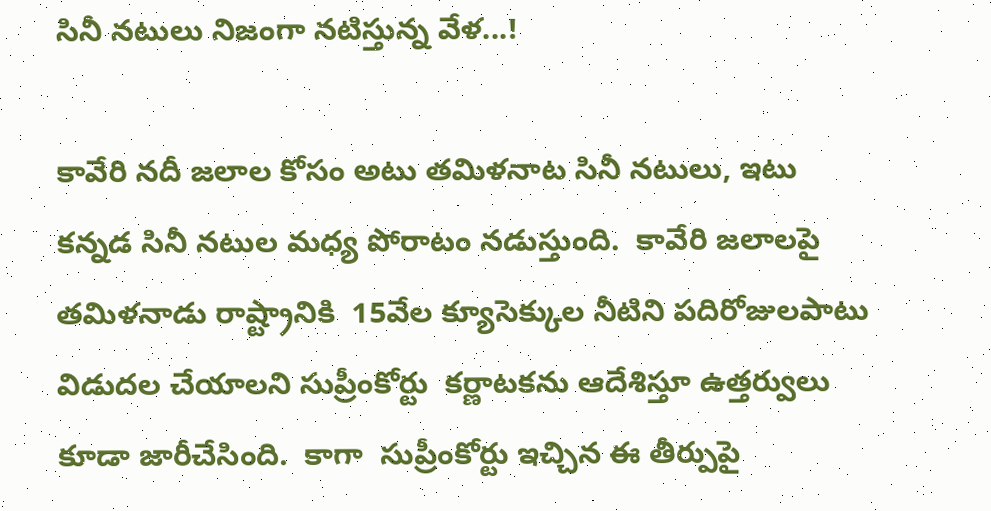సినీ నటులు నిజంగా నటిస్తున్న వేళ...!

కావేరి నదీ జలాల కోసం అటు తమిళనాట సినీ నటులు, ఇటు కన్నడ సినీ నటుల మధ్య పోరాటం నడుస్తుంది.  కావేరి జలాలపై తమిళనాడు రాష్ట్రానికి  15వేల క్యూసెక్కుల నీటిని పదిరోజులపాటు విడుదల చేయాలని సుప్రీంకోర్టు  కర్ణాటకను ఆదేశిస్తూ ఉత్తర్వులు కూడా జారీచేసింది.  కాగా  సుప్రీంకోర్టు ఇచ్చిన ఈ తీర్పుపై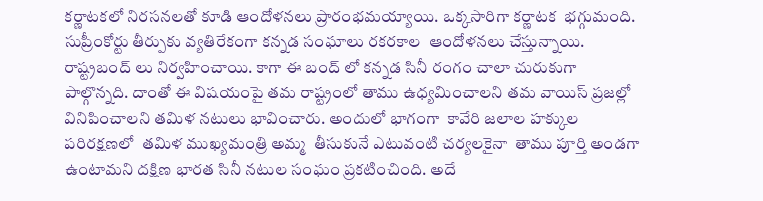కర్ణాటకలో నిరసనలతో కూడి ఆందోళనలు ప్రారంభమయ్యాయి. ఒక్కసారిగా కర్ణాటక  భగ్గుమంది. సుప్రీంకోర్టు తీర్పుకు వ్యతిరేకంగా కన్నడ సంఘాలు రకరకాల  ఆందోళనలు చేస్తున్నాయి. రాష్ట్రబంద్ లు నిర్వహించాయి. కాగా ఈ బంద్ లో కన్నడ సినీ రంగం చాలా చురుకుగా పాల్గొన్నది. దాంతో ఈ విషయంపై తమ రాష్ట్రంలో తాము ఉధ్యమించాలని తమ వాయిస్ ప్రజల్లో వినిపించాలని తమిళ నటులు భావించారు. అందులో భాగంగా  కావేరి జలాల హక్కుల పరిరక్షణలో  తమిళ ముఖ్యమంత్రి అమ్మ  తీసుకునే ఎటువంటి చర్యలకైనా  తాము పూర్తి అండగా ఉంటామని దక్షిణ భారత సినీ నటుల సంఘం ప్రకటించింది. అదే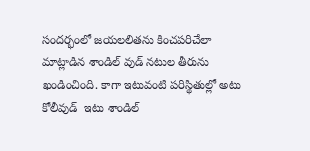సందర్భంలో జయలలితను కించపరిచేలా మాట్లాడిన శాండిల్ వుడ్ నటుల తీరును ఖండించింది. కాగా ఇటువంటి పరిస్థితుల్లో అటు కోలీవుడ్  ఇటు శాండిల్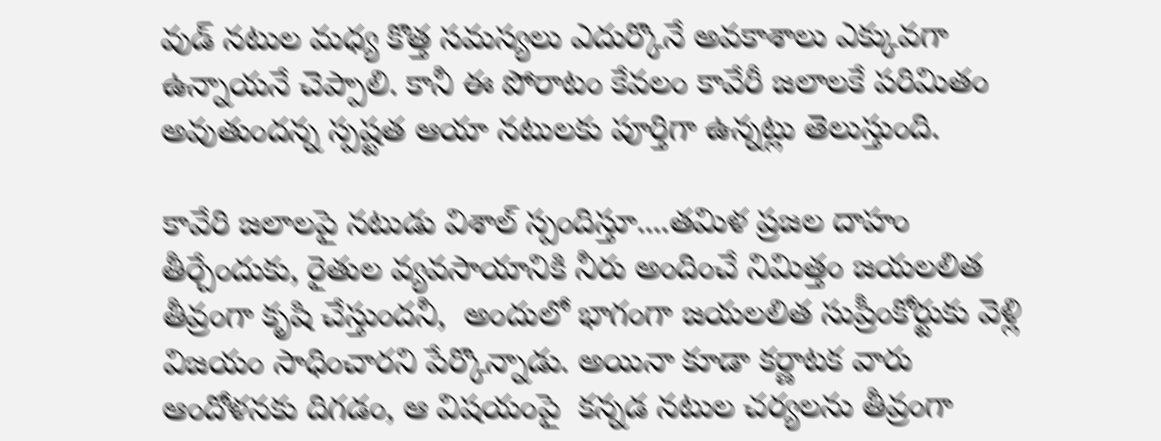వుడ్ నటుల మధ్య కొత్త సమస్యలు ఎదుర్కొనే అవకాశాలు ఎక్కువగా ఉన్నాయనే చెప్పాలి. కానీ ఈ పోరాటం కేవలం కావేరీ జలాలకే పరిమితం అవుతుందన్న స్పష్టత ఆయా నటులకు పూర్తిగా ఉన్నట్లు తెలుస్తుంది.

కావేరి జలాలపై నటుడు విశాల్ స్పందిస్తూ....తమిళ ప్రజల దాహం తీర్చేందుకు, రైతుల వ్యవసాయానికి నీరు అందించే నిమిత్తం జయలలిత తీవ్రంగా కృషి చేస్తుందనీ,  అందులో భాగంగా జయలలిత సుప్రీంకోర్టుకు వెళ్లి విజయం సాధించారని పేర్కొన్నాడు. అయినా కూడా కర్ణాటక వారు ఆందోళనకు దిగడం, ఆ విషయంపై  కన్నడ నటుల చర్యలను తీవ్రంగా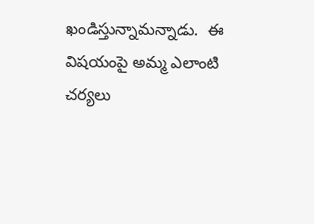ఖండిస్తున్నామన్నాడు.  ఈ విషయంపై అమ్మ ఎలాంటి చర్యలు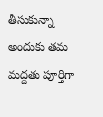తీసుకున్నా అందుకు తమ మద్దతు పూర్తిగా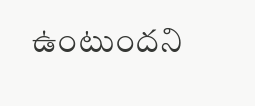ఉంటుందని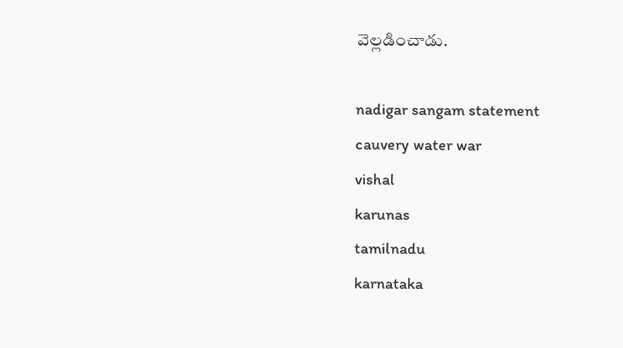వెల్లడించాడు.

nadigar sangam statement
cauvery water war
vishal
karunas
tamilnadu
karnataka